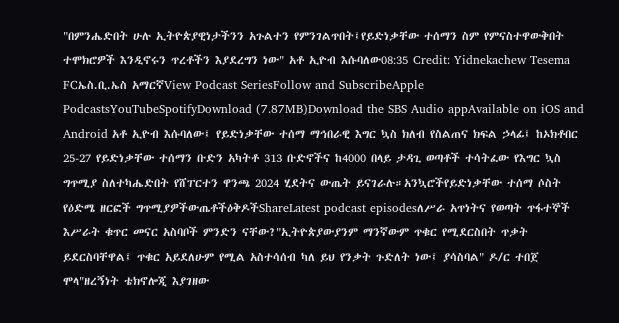"በምንሔድበት ሁሉ ኢትዮጵያዊነታችንን አጉልተን የምንገልጥበት፤የይድነቃቸው ተሰማን ስም የምናስተዋውቅበት ተሞክሮዎች እንዲኖሩን ጥረቶችን እያደረግን ነው" አቶ ኢዮብ እሱባለው08:35 Credit: Yidnekachew Tesema FCኤስ.ቢ.ኤስ አማርኛView Podcast SeriesFollow and SubscribeApple PodcastsYouTubeSpotifyDownload (7.87MB)Download the SBS Audio appAvailable on iOS and Android አቶ ኢዮብ እሱባለው፤ የይድነቃቸው ተሰማ ማኅበራዊ እግር ኳስ ክለብ የስልጠና ክፍል ኃላፊ፤ ከኦክቶበር 25-27 የይድነቃቸው ተሰማን ቡድን አካትቶ 313 ቡድኖችና ከ4000 በላይ ታዳጊ ወጣቶች ተሳትፈው የእግር ኳስ ግጥሚያ ስለተካሔድበት የሸፐርተን ዋንጫ 2024 ሂደትና ውጤት ይናገራሉ።አንኳሮችየይድነቃቸው ተሰማ ሶስት የዕድሜ ዘርፎች ግጥሚያዎችውጤቶችዕቅዶችShareLatest podcast episodesለሥራ አጥነትና የወጣት ጥፋተኞች እሥራት ቁጥር መናር አስባቦች ምንድን ናቸው?"ኢትዮጵያውያንም ማንኛውም ጥቁር የሚደርስበት ጥቃት ይደርስባቸዋል፤ ጥቁር አይደለሁም የሚል አስተሳሰብ ካለ ይህ የንቃት ጉድለት ነው፤ ያሳስባል" ዶ/ር ተበጀ ሞላ"ዘረኝነት ቴክኖሎጂ እያገዘው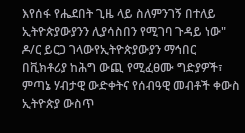እየሰፋ የሔደበት ጊዜ ላይ ስለምንገኝ በተለይ ኢትዮጵያውያንን ሊያሳስበን የሚገባ ጉዳይ ነው" ዶ/ር ይርጋ ገላውየኢትዮጵያውያን ማኅበር በቪክቶሪያ ከሕግ ውጪ የሚፈፀሙ ግድያዎች፣ ምጣኔ ሃብታዊ ውድቀትና የሰብዓዊ መብቶች ቀውስ ኢትዮጵያ ውስጥ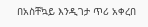በአስቸኳይ እንዲገታ ጥሪ አቀረበ